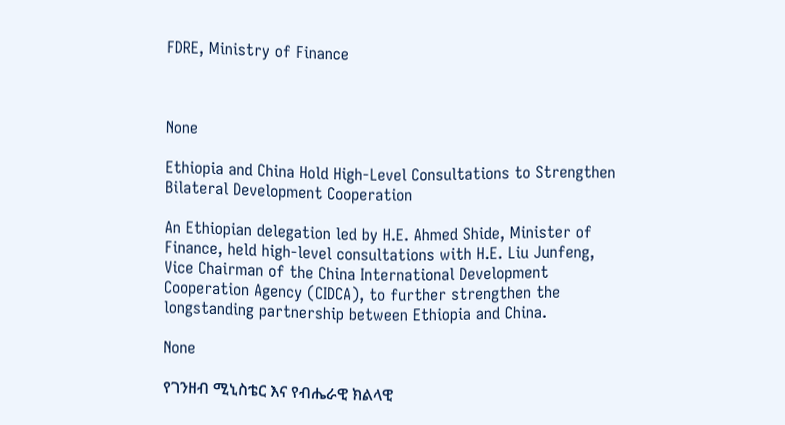FDRE, Ministry of Finance



None

Ethiopia and China Hold High-Level Consultations to Strengthen Bilateral Development Cooperation

An Ethiopian delegation led by H.E. Ahmed Shide, Minister of Finance, held high-level consultations with H.E. Liu Junfeng, Vice Chairman of the China International Development Cooperation Agency (CIDCA), to further strengthen the longstanding partnership between Ethiopia and China.

None

የገንዘብ ሚኒስቴር እና የብሔራዊ ክልላዊ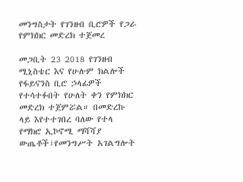መንግስታት የገንዘብ ቢሮዎች የጋራ የምክክር መድረክ ተጀመረ

መጋቢት 23 2018 የገንዘብ ሚኒስቴር እና የሁሉም ክልሎች የፋይናንስ ቢሮ ኃላፊዎች የተሳተፉበት የሁለት ቀን የምክክር መድረክ ተጀምሯል። በመድረኩ ላይ እየተተገበረ ባለው የተላ የማክሮ ኢኮኖሚ ማሻሻያ ውጤቶች፣የመንግሥት አገልግሎት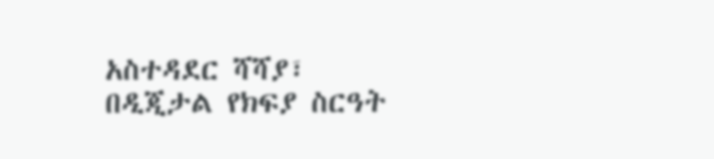አስተዳደር ሻሻያ፣ በዲጂታል የክፍያ ስርዓት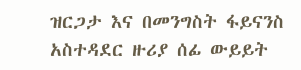ዝርጋታ እና በመንግስት ፋይናንስ አስተዳደር ዙሪያ ሰፊ ውይይት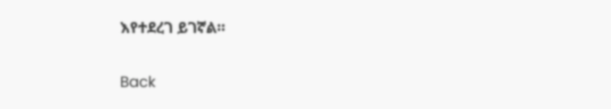እየተደረገ ይገኛል።

Back